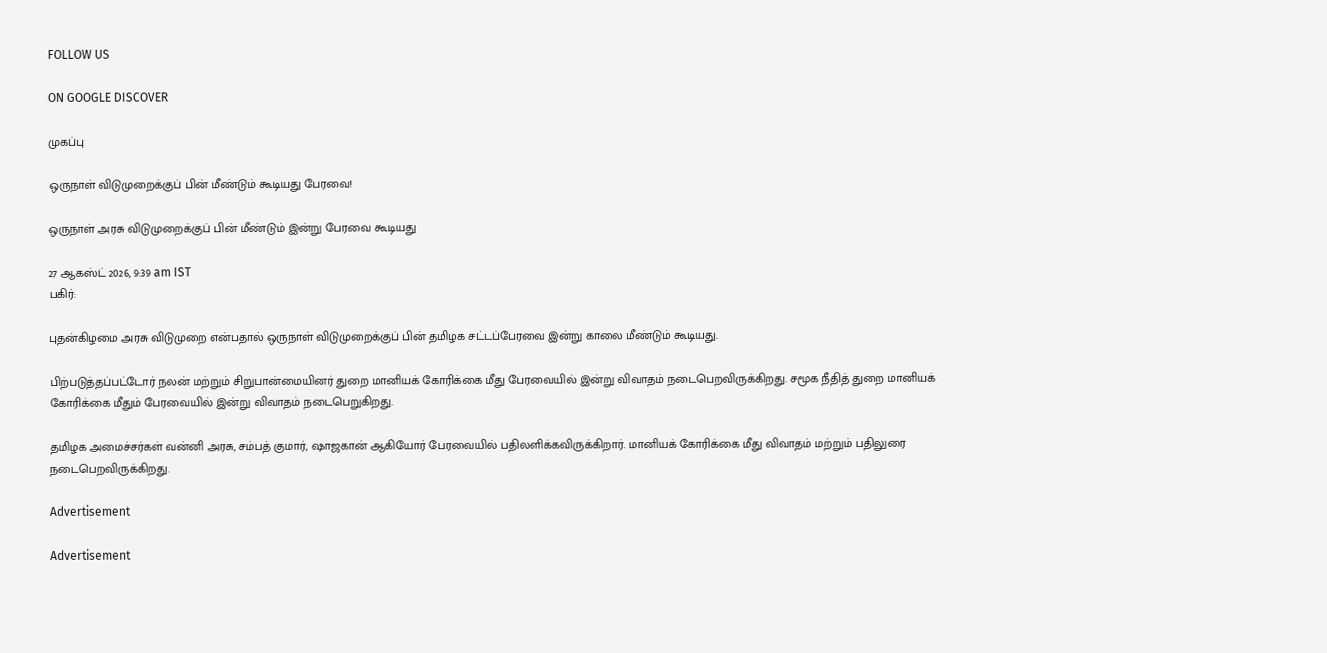FOLLOW US

ON GOOGLE DISCOVER

முகப்பு

ஒருநாள் விடுமுறைக்குப் பின் மீண்டும் கூடியது பேரவை!

ஒருநாள் அரசு விடுமுறைக்குப் பின் மீண்டும் இன்று பேரவை கூடியது

27 ஆகஸ்ட் 2026, 9:39 am IST
பகிர்:

புதன்கிழமை அரசு விடுமுறை என்பதால் ஒருநாள் விடுமுறைக்குப் பின் தமிழக சட்டப்பேரவை இன்று காலை மீண்டும் கூடியது.

பிற்படுத்தப்பட்டோர் நலன் மற்றும் சிறுபான்மையினர் துறை மானியக் கோரிக்கை மீது பேரவையில் இன்று விவாதம் நடைபெறவிருக்கிறது. சமூக நீதித் துறை மானியக் கோரிக்கை மீதும் பேரவையில் இன்று விவாதம் நடைபெறுகிறது.

தமிழக அமைச்சர்கள் வன்னி அரசு, சம்பத் குமார், ஷாஜகான் ஆகியோர் பேரவையில் பதிலளிக்கவிருக்கிறார். மானியக் கோரிக்கை மீது விவாதம் மற்றும் பதிலுரை நடைபெறவிருக்கிறது.

Advertisement

Advertisement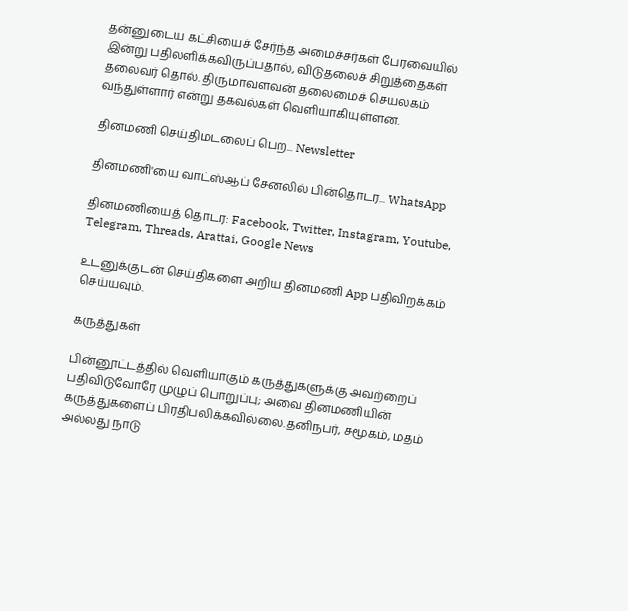தன்னுடைய கட்சியைச் சேர்ந்த அமைச்சர்கள் பேரவையில் இன்று பதிலளிக்கவிருப்பதால், விடுதலைச் சிறுத்தைகள் தலைவர் தொல். திருமாவளவன் தலைமைச் செயலகம் வந்துள்ளார் என்று தகவல்கள் வெளியாகியுள்ளன.

தினமணி செய்திமடலைப் பெற... Newsletter

தினமணி'யை வாட்ஸ்ஆப் சேனலில் பின்தொடர... WhatsApp

தினமணியைத் தொடர: Facebook, Twitter, Instagram, Youtube, Telegram, Threads, Arattai, Google News

உடனுக்குடன் செய்திகளை அறிய தினமணி App பதிவிறக்கம் செய்யவும்.

கருத்துகள்

பின்னூட்டத்தில் வெளியாகும் கருத்துகளுக்கு அவற்றைப் பதிவிடுவோரே முழுப் பொறுப்பு; அவை தினமணியின் கருத்துகளைப் பிரதிபலிக்கவில்லை.தனிநபர், சமூகம், மதம் அல்லது நாடு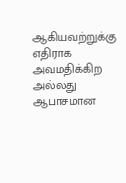ஆகியவற்றுக்கு எதிராக அவமதிக்கிற அல்லது ஆபாசமான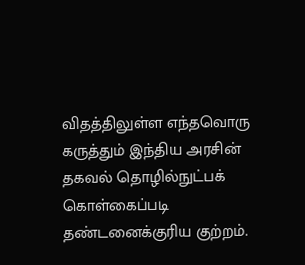விதத்திலுள்ள எந்தவொரு கருத்தும் இந்திய அரசின் தகவல் தொழில்நுட்பக் கொள்கைப்படி தண்டனைக்குரிய குற்றம்.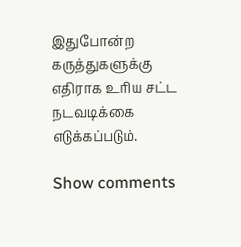இதுபோன்ற கருத்துகளுக்கு எதிராக உரிய சட்ட நடவடிக்கை எடுக்கப்படும்.

Show comments